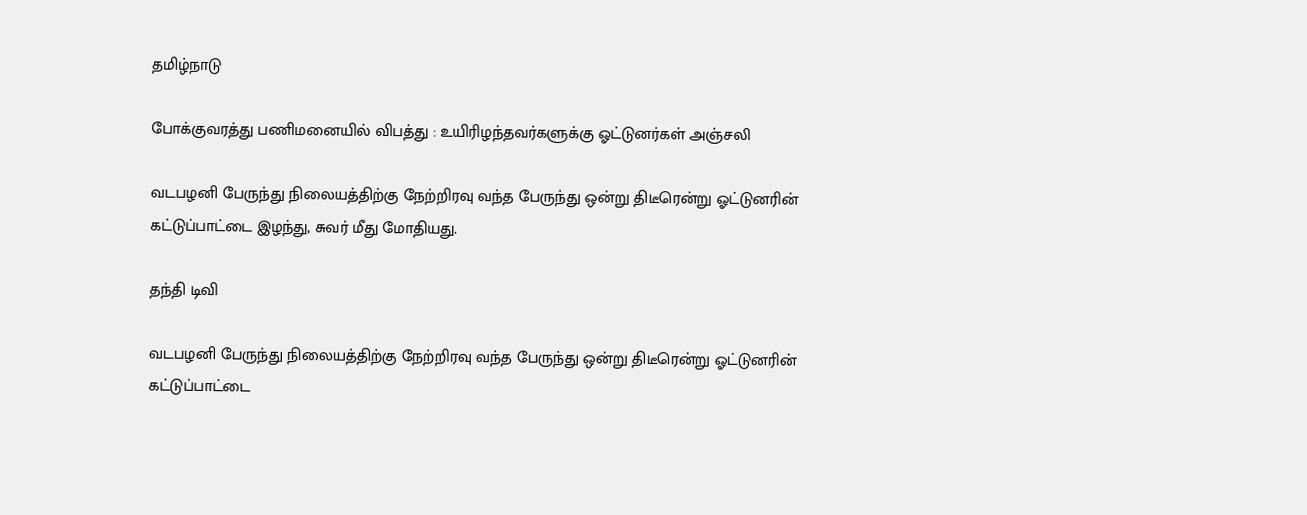தமிழ்நாடு

போக்குவரத்து பணிமனையில் விபத்து : உயிரிழந்தவர்களுக்கு ஓட்டுனர்கள் அஞ்சலி

வடபழனி பேருந்து நிலையத்திற்கு நேற்றிரவு வந்த பேருந்து ஒன்று திடீரென்று ஓட்டுனரின் கட்டுப்பாட்டை இழந்து, சுவர் மீது மோதியது.

தந்தி டிவி

வடபழனி பேருந்து நிலையத்திற்கு நேற்றிரவு வந்த பேருந்து ஒன்று திடீரென்று ஓட்டுனரின் கட்டுப்பாட்டை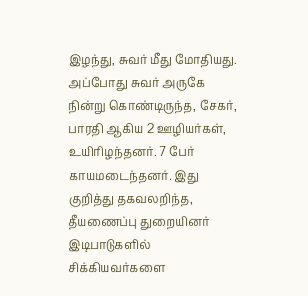இழந்து, சுவர் மீது மோதியது. அப்போது சுவர் அருகே நின்று கொண்டிருந்த, சேகர், பாரதி ஆகிய 2 ஊழியர்கள், உயிரிழந்தனர். 7 பேர் காயமடைந்தனர். இது குறித்து தகவலறிந்த, தீயணைப்பு துறையினர் இடிபாடுகளில் சிக்கியவர்களை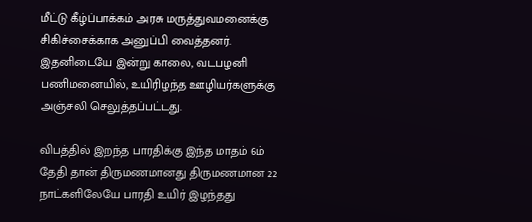மீட்டு கீழ்ப்பாக்கம் அரசு மருத்துவமனைக்கு சிகிச்சைக்காக அனுப்பி வைத்தனர். இதனிடையே இன்று காலை, வடபழனி பணிமனையில், உயிரிழந்த ஊழியர்களுக்கு அஞ்சலி செலுத்தப்பட்டது.

விபத்தில் இறந்த பாரதிக்கு இந்த மாதம் 6ம் தேதி தான் திருமணமானது திருமணமான 22 நாட்களிலேயே பாரதி உயிர் இழந்தது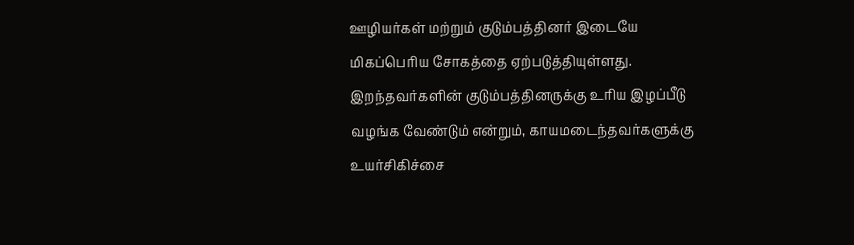ஊழியர்கள் மற்றும் குடும்பத்தினர் இடையே மிகப்பெரிய சோகத்தை ஏற்படுத்தியுள்ளது. இறந்தவர்களின் குடும்பத்தினருக்கு உரிய இழப்பீடு வழங்க வேண்டும் என்றும், காயமடைந்தவர்களுக்கு உயர்சிகிச்சை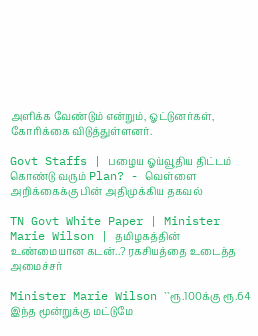அளிக்க வேண்டும் என்றும், ஓட்டுனர்கள், கோரிக்கை விடுத்துள்ளனர்.

Govt Staffs | பழைய ஓய்வூதிய திட்டம் கொண்டு வரும் Plan? - வெள்ளை அறிக்கைக்கு பின் அதிமுக்கிய தகவல்

TN Govt White Paper | Minister Marie Wilson | தமிழகத்தின் உண்மையான கடன்..? ரகசியத்தை உடைத்த அமைச்சர்

Minister Marie Wilson ``ரூ.100க்கு ரூ.64 இந்த மூன்றுக்கு மட்டுமே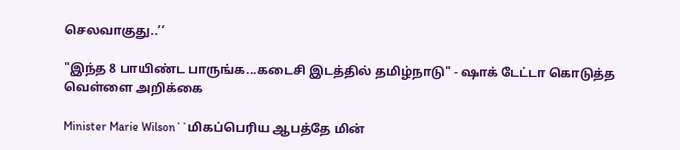செலவாகுது..’’

"இந்த 8 பாயிண்ட பாருங்க...கடைசி இடத்தில் தமிழ்நாடு" - ஷாக் டேட்டா கொடுத்த வெள்ளை அறிக்கை

Minister Marie Wilson``மிகப்பெரிய ஆபத்தே மின்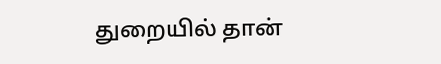துறையில் தான்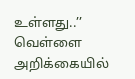உள்ளது..’’ வெள்ளை அறிக்கையில்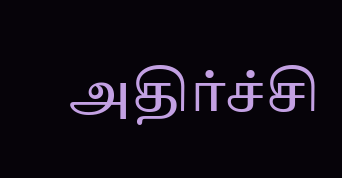அதிர்ச்சி